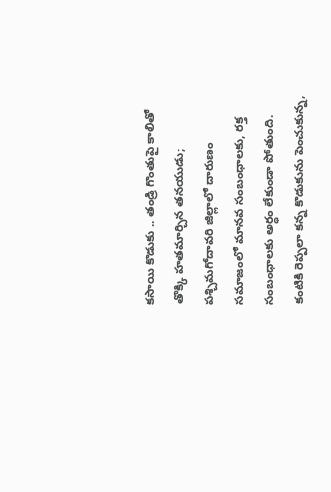కసాయి కొడుకు .. తండ్రి గొంతుపై కాలితో తొక్కి హతమార్చిన తనయుడు; పశ్చిమగోదావరి జిల్లాలో దారుణం
సమాజంలో మానవ సంబంధాలకు, రక్త సంబంధాలకు అర్ధం లేకుండా పోతుంది. కంటికి రెప్పలా కన్న కొడుకును పెంచుకున్న,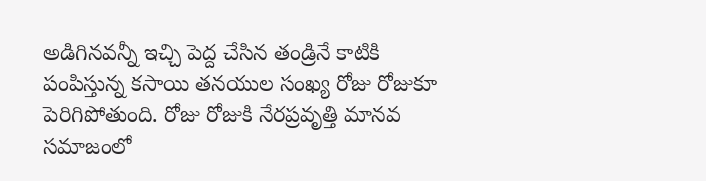అడిగినవన్నీ ఇచ్చి పెద్ద చేసిన తండ్రినే కాటికి పంపిస్తున్న కసాయి తనయుల సంఖ్య రోజు రోజుకూ పెరిగిపోతుంది. రోజు రోజుకి నేరప్రవృత్తి మానవ సమాజంలో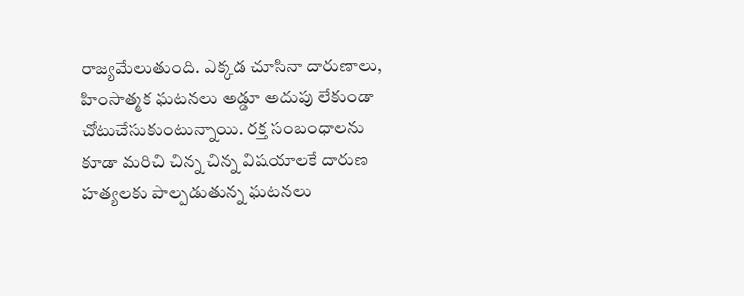రాజ్యమేలుతుంది. ఎక్కడ చూసినా దారుణాలు, హింసాత్మక ఘటనలు అడ్డూ అదుపు లేకుండా చోటుచేసుకుంటున్నాయి. రక్త సంబంధాలను కూడా మరిచి చిన్న చిన్న విషయాలకే దారుణ హత్యలకు పాల్పడుతున్న ఘటనలు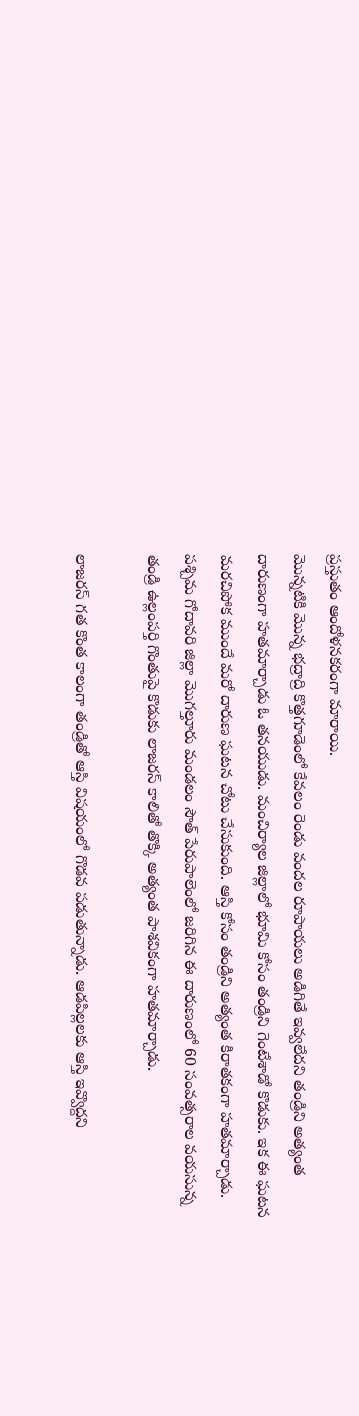ప్రస్తుతం ఆందోళనకరంగా మారాయి.
మొన్నటికి మొన్న భద్రాద్రి కొత్తగూడెంలో కేవలం రెండు వందల రూపాయలు అడిగితే ఇవ్వలేదని తండ్రిని అత్యంత దారుణంగా హతమార్చాడు ఓ తనయుడు. మంచిర్యాల జిల్లాలో భూమి కోసం తండ్రిని గెంటేశాడో కొడుకు. ఇక ఈ ఘటన మరచిపోక ముందే మరో దారుణ ఘటన చోటు చేసుకుంది. ఆస్తి కోసం తండ్రిని అత్యంత కిరాతకంగా హతమార్చాడు. పశ్చిమ గోదావరి జిల్లా మొగల్తూరు మండలం సౌత్ పేరుపాలెంలో జరిగిన ఈ దారుణంలో 60 సంవత్సరాల వయసున్న తండ్రి ఉల్లంపర్తి గొంతుపై కొడుకు లాజరస్ కాలితో తొక్కి అత్యంత పాశవికంగా హతమార్చాడు.

లాజరస్ గత కొంత కాలంగా తండ్రితో ఆస్తి విషయంలో గొడవ పడుతున్నాడు. ఆడపిల్లలకు ఆస్తి ఇవ్వొద్దని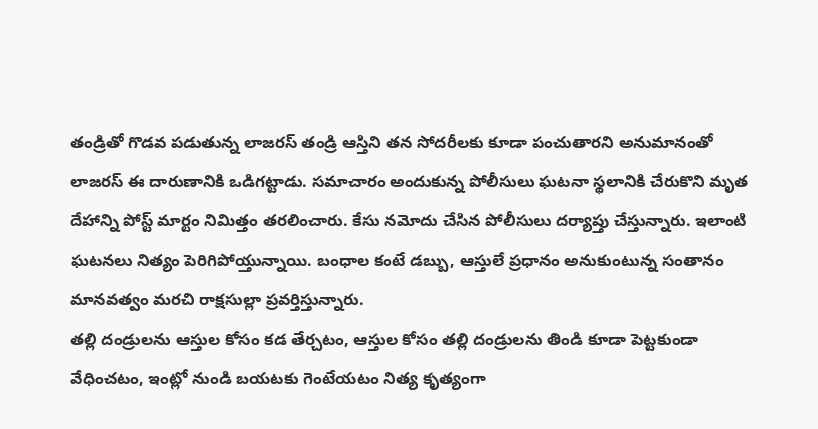తండ్రితో గొడవ పడుతున్న లాజరస్ తండ్రి ఆస్తిని తన సోదరీలకు కూడా పంచుతారని అనుమానంతో లాజరస్ ఈ దారుణానికి ఒడిగట్టాడు. సమాచారం అందుకున్న పోలీసులు ఘటనా స్థలానికి చేరుకొని మృత దేహాన్ని పోస్ట్ మార్టం నిమిత్తం తరలించారు. కేసు నమోదు చేసిన పోలీసులు దర్యాప్తు చేస్తున్నారు. ఇలాంటి ఘటనలు నిత్యం పెరిగిపోయ్తున్నాయి. బంధాల కంటే డబ్బు, ఆస్తులే ప్రధానం అనుకుంటున్న సంతానం మానవత్వం మరచి రాక్షసుల్లా ప్రవర్తిస్తున్నారు.
తల్లి దండ్రులను ఆస్తుల కోసం కడ తేర్చటం, ఆస్తుల కోసం తల్లి దండ్రులను తిండి కూడా పెట్టకుండా వేధించటం, ఇంట్లో నుండి బయటకు గెంటేయటం నిత్య కృత్యంగా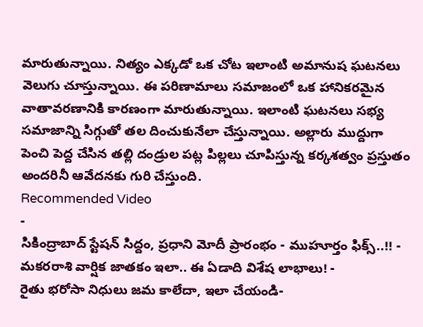మారుతున్నాయి. నిత్యం ఎక్కడో ఒక చోట ఇలాంటి అమానుష ఘటనలు వెలుగు చూస్తున్నాయి. ఈ పరిణామాలు సమాజంలో ఒక హానికరమైన వాతావరణానికి కారణంగా మారుతున్నాయి. ఇలాంటి ఘటనలు సభ్య సమాజాన్ని సిగ్గుతో తల దించుకునేలా చేస్తున్నాయి. అల్లారు ముద్దుగా పెంచి పెద్ద చేసిన తల్లి దండ్రుల పట్ల పిల్లలు చూపిస్తున్న కర్కశత్వం ప్రస్తుతం అందరినీ ఆవేదనకు గురి చేస్తుంది.
Recommended Video
-
సికింద్రాబాద్ స్టేషన్ సిద్దం, ప్రధాని మోదీ ప్రారంభం - ముహూర్తం ఫిక్స్..!! -
మకరరాశి వార్షిక జాతకం ఇలా.. ఈ ఏడాది విశేష లాభాలు! -
రైతు భరోసా నిధులు జమ కాలేదా, ఇలా చేయండి-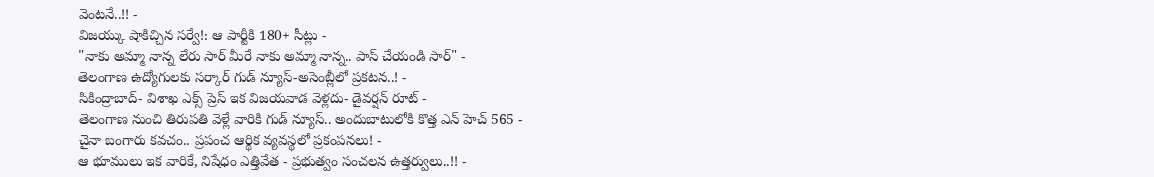వెంటనే..!! -
విజయ్కు షాకిచ్చిన సర్వే!: ఆ పార్టీకి 180+ సీట్లు -
"నాకు అమ్మా నాన్న లేరు సార్ మీరే నాకు అమ్మా నాన్న.. పాస్ చేయండి సార్" -
తెలంగాణ ఉద్యోగులకు సర్కార్ గుడ్ న్యూస్-అసెంబ్లీలో ప్రకటన..! -
సికింద్రాబాద్- విశాఖ ఎక్స్ ప్రెస్ ఇక విజయవాడ వెళ్లదు- డైవర్షన్ రూట్ -
తెలంగాణ నుంచి తిరుపతి వెళ్లే వారికి గుడ్ న్యూస్.. అందుబాటులోకి కొత్త ఎన్ హెచ్ 565 -
చైనా బంగారు కవచం.. ప్రపంచ ఆర్థిక వ్యవస్థలో ప్రకంపనలు! -
ఆ భూములు ఇక వారికే, నిషేధం ఎత్తివేత - ప్రభుత్వం సంచలన ఉత్తర్వులు..!! -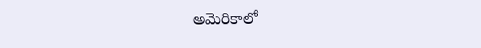అమెరికాలో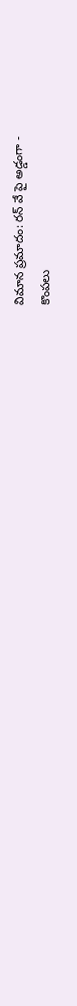విమాన ప్రమాదం: రన్ వే పై అడ్డంగా -
కొంపలు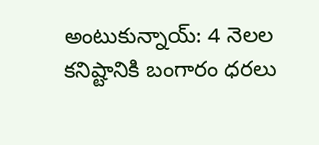అంటుకున్నాయ్: 4 నెలల కనిష్టానికి బంగారం ధరలు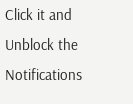Click it and Unblock the Notifications